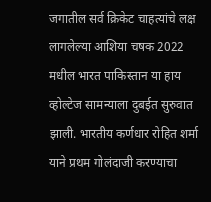जगातील सर्व क्रिकेट चाहत्यांचे लक्ष लागलेल्या आशिया चषक 2022 मधील भारत पाकिस्तान या हाय व्होल्टेज सामन्याला दुबईत सुरुवात झाली. भारतीय कर्णधार रोहित शर्मा याने प्रथम गोलंदाजी करण्याचा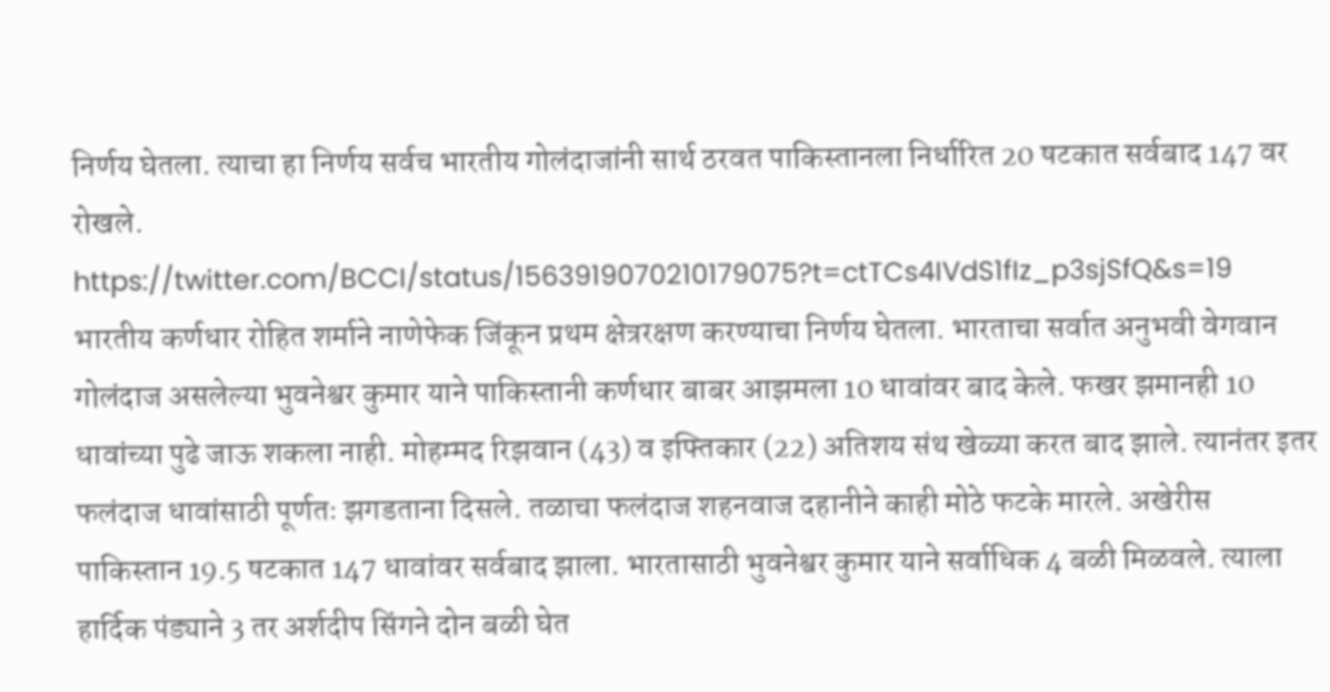निर्णय घेतला. त्याचा हा निर्णय सर्वच भारतीय गोलंदाजांनी सार्थ ठरवत पाकिस्तानला निर्धारित 20 षटकात सर्वबाद 147 वर रोखले.
https://twitter.com/BCCI/status/1563919070210179075?t=ctTCs4IVdS1fIz_p3sjSfQ&s=19
भारतीय कर्णधार रोहित शर्माने नाणेफेक जिंकून प्रथम क्षेत्ररक्षण करण्याचा निर्णय घेतला. भारताचा सर्वात अनुभवी वेगवान गोलंदाज असलेल्या भुवनेश्वर कुमार याने पाकिस्तानी कर्णधार बाबर आझमला 10 धावांवर बाद केले. फखर झमानही 10 धावांच्या पुढे जाऊ शकला नाही. मोहम्मद रिझवान (43) व इफ्तिकार (22) अतिशय संथ खेळ्या करत बाद झाले. त्यानंतर इतर फलंदाज धावांसाठी पूर्णतः झगडताना दिसले. तळाचा फलंदाज शहनवाज दहानीने काही मोठे फटके मारले. अखेरीस पाकिस्तान 19.5 षटकात 147 धावांवर सर्वबाद झाला. भारतासाठी भुवनेश्वर कुमार याने सर्वाधिक 4 बळी मिळवले. त्याला हार्दिक पंड्याने 3 तर अर्शदीप सिंगने दोन बळी घेत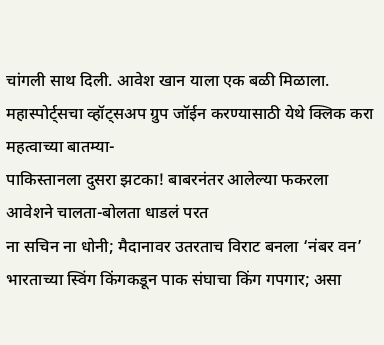चांगली साथ दिली. आवेश खान याला एक बळी मिळाला.
महास्पोर्ट्सचा व्हॉट्सअप ग्रुप जॉईन करण्यासाठी येथे क्लिक करा
महत्वाच्या बातम्या-
पाकिस्तानला दुसरा झटका! बाबरनंतर आलेल्या फकरला आवेशने चालता-बोलता धाडलं परत
ना सचिन ना धोनी; मैदानावर उतरताच विराट बनला ‘नंबर वन’
भारताच्या स्विंग किंगकडून पाक संघाचा किंग गपगार; असा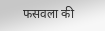फसवला की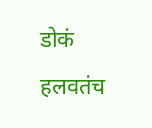डोकं हलवतंच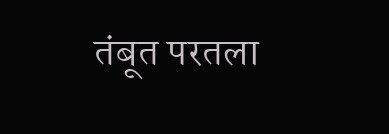तंबूत परतला